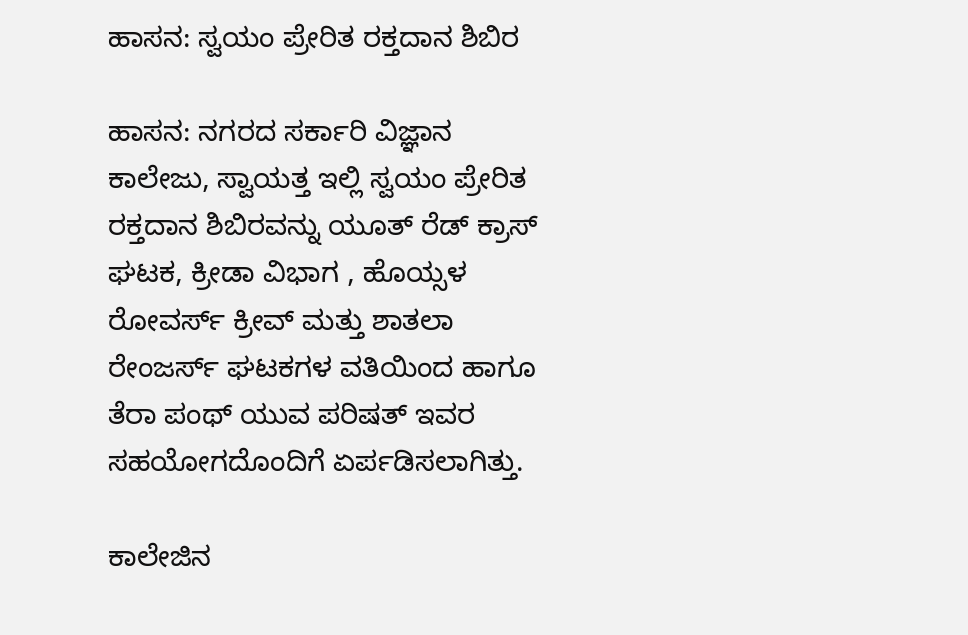ಹಾಸನ: ಸ್ವಯಂ ಪ್ರೇರಿತ ರಕ್ತದಾನ ಶಿಬಿರ

ಹಾಸನ: ನಗರದ ಸರ್ಕಾರಿ ವಿಜ್ಞಾನ ಕಾಲೇಜು, ಸ್ವಾಯತ್ತ ಇಲ್ಲಿ ಸ್ವಯಂ ಪ್ರೇರಿತ ರಕ್ತದಾನ ಶಿಬಿರವನ್ನು ಯೂತ್ ರೆಡ್ ಕ್ರಾಸ್ ಘಟಕ, ಕ್ರೀಡಾ ವಿಭಾಗ , ಹೊಯ್ಸಳ ರೋವರ್ಸ್ ಕ್ರೀವ್ ಮತ್ತು ಶಾತಲಾ ರೇಂಜರ್ಸ್ ಘಟಕಗಳ ವತಿಯಿಂದ ಹಾಗೂ ತೆರಾ ಪಂಥ್ ಯುವ ಪರಿಷತ್ ಇವರ ಸಹಯೋಗದೊಂದಿಗೆ ಏರ್ಪಡಿಸಲಾಗಿತ್ತು.

ಕಾಲೇಜಿನ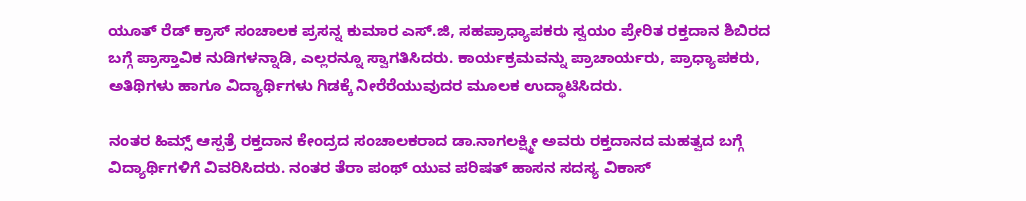ಯೂತ್ ರೆಡ್ ಕ್ರಾಸ್ ಸಂಚಾಲಕ ಪ್ರಸನ್ನ ಕುಮಾರ ಎಸ್.ಜಿ, ಸಹಪ್ರಾಧ್ಯಾಪಕರು ಸ್ವಯಂ ಪ್ರೇರಿತ ರಕ್ತದಾನ ಶಿಬಿರದ ಬಗ್ಗೆ ಪ್ರಾಸ್ತಾವಿಕ ನುಡಿಗಳನ್ನಾಡಿ, ಎಲ್ಲರನ್ನೂ ಸ್ವಾಗತಿಸಿದರು. ಕಾರ್ಯಕ್ರಮವನ್ನು ಪ್ರಾಚಾರ್ಯರು, ಪ್ರಾಧ್ಯಾಪಕರು, ಅತಿಥಿಗಳು ಹಾಗೂ ವಿದ್ಯಾರ್ಥಿಗಳು ಗಿಡಕ್ಕೆ ನೀರೆರೆಯುವುದರ ಮೂಲಕ ಉದ್ಥಾಟಿಸಿದರು.

ನಂತರ ಹಿಮ್ಸ್ ಆಸ್ಪತ್ರೆ ರಕ್ತದಾನ ಕೇಂದ್ರದ ಸಂಚಾಲಕರಾದ ಡಾ.ನಾಗಲಕ್ಷ್ಮೀ ಅವರು ರಕ್ತದಾನದ ಮಹತ್ವದ ಬಗ್ಗೆ ವಿದ್ಯಾರ್ಥಿಗಳಿಗೆ ವಿವರಿಸಿದರು. ನಂತರ ತೆರಾ ಪಂಥ್ ಯುವ ಪರಿಷತ್ ಹಾಸನ ಸದಸ್ಯ ವಿಕಾಸ್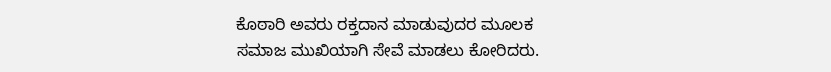ಕೊಠಾರಿ ಅವರು ರಕ್ತದಾನ ಮಾಡುವುದರ ಮೂಲಕ ಸಮಾಜ ಮುಖಿಯಾಗಿ ಸೇವೆ ಮಾಡಲು ಕೋರಿದರು.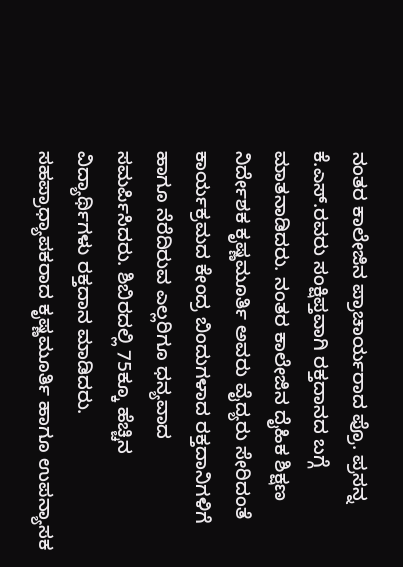ನಂತರ ಕಾಲೇಜಿನ ಪ್ರಾಚಾರ್ಯರಾದ ಪ್ರೊ. ಪ್ರಸನ್ನ ಕೆ.ಎಸ್.ರವರು ಸಂಕ್ಷಿಪ್ತವಾಗಿ ರಕ್ತದಾನದ ಬಗ್ಗೆ ಮಾತನಾಡಿದರು. ನಂತರ ಕಾಲೇಜಿನ ದೈಹಿಕ ಶಿಕ್ಷಣ ನಿರ್ದೇಶಕ ಕೃಷ್ಣಮೂರ್ತಿ ಅವರು ವೈದ್ಯರು ಸೇರಿದಂತೆ ಕಾರ್ಯಕ್ರಮದ ಕೇಂದ್ರ ಬಿಂದುಗಳಾದ ರಕ್ತದಾನಿಗಳಿಗೆ ಹಾಗೂ ನೆರೆದಿರುವ ಎಲ್ಲರಿಗೂ ಧನ್ಯವಾದ ಸಮರ್ಪಿಸಿದರು. ಶಿಬಿರದಲ್ಲಿ 75ಕ್ಕೂ ಹೆಚ್ಚಿನ ವಿದ್ಯಾರ್ಥಿಗಳು ರಕ್ತದಾನ ಮಾಡಿದರು. ಸಹಪ್ರಾಧ್ಯಾಪಕರಾದ ಕೃಷ್ಣಮೂರ್ತಿ ಹಾಗೂ ಉಪನ್ಯಾಸಕ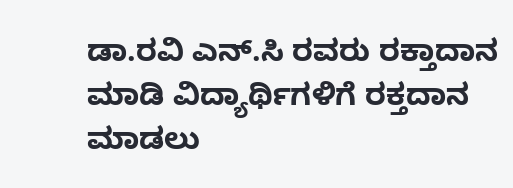ಡಾ.ರವಿ ಎನ್.ಸಿ ರವರು ರಕ್ತಾದಾನ ಮಾಡಿ ವಿದ್ಯಾರ್ಥಿಗಳಿಗೆ ರಕ್ತದಾನ ಮಾಡಲು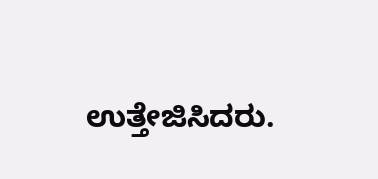ಉತ್ತೇಜಿಸಿದರು.